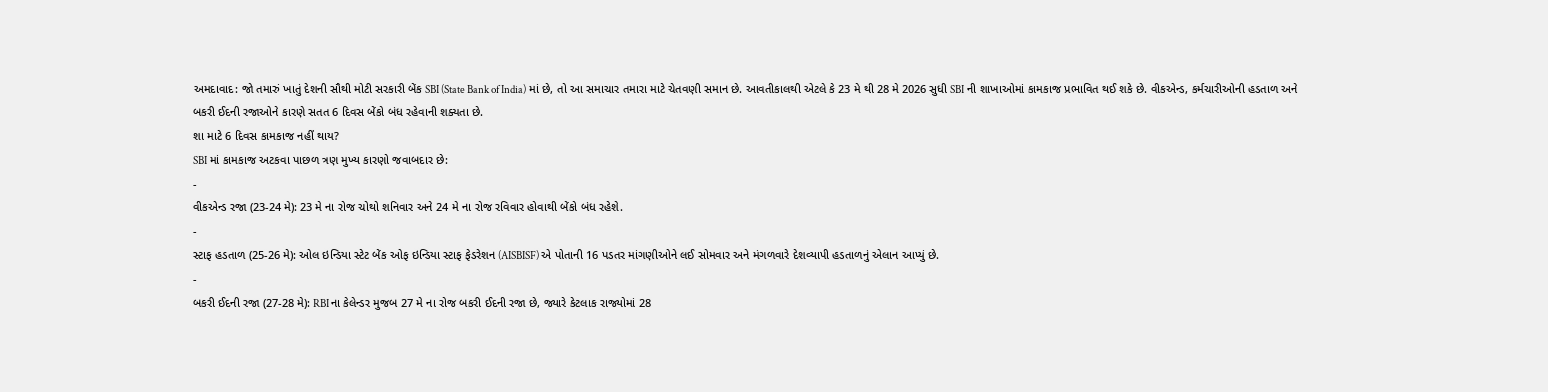અમદાવાદ: જો તમારું ખાતું દેશની સૌથી મોટી સરકારી બેંક SBI (State Bank of India) માં છે, તો આ સમાચાર તમારા માટે ચેતવણી સમાન છે. આવતીકાલથી એટલે કે 23 મે થી 28 મે 2026 સુધી SBI ની શાખાઓમાં કામકાજ પ્રભાવિત થઈ શકે છે. વીકએન્ડ, કર્મચારીઓની હડતાળ અને બકરી ઈદની રજાઓને કારણે સતત 6 દિવસ બેંકો બંધ રહેવાની શક્યતા છે.
શા માટે 6 દિવસ કામકાજ નહીં થાય?
SBI માં કામકાજ અટકવા પાછળ ત્રણ મુખ્ય કારણો જવાબદાર છે:
-
વીકએન્ડ રજા (23-24 મે): 23 મે ના રોજ ચોથો શનિવાર અને 24 મે ના રોજ રવિવાર હોવાથી બેંકો બંધ રહેશે.
-
સ્ટાફ હડતાળ (25-26 મે): ઓલ ઇન્ડિયા સ્ટેટ બેંક ઓફ ઇન્ડિયા સ્ટાફ ફેડરેશન (AISBISF) એ પોતાની 16 પડતર માંગણીઓને લઈ સોમવાર અને મંગળવારે દેશવ્યાપી હડતાળનું એલાન આપ્યું છે.
-
બકરી ઈદની રજા (27-28 મે): RBI ના કેલેન્ડર મુજબ 27 મે ના રોજ બકરી ઈદની રજા છે, જ્યારે કેટલાક રાજ્યોમાં 28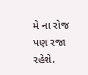મે ના રોજ પણ રજા રહેશે.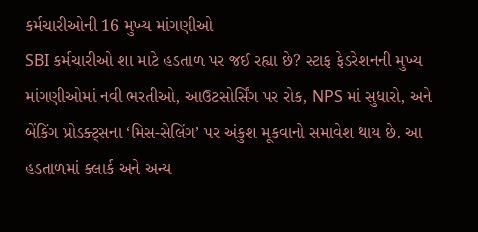કર્મચારીઓની 16 મુખ્ય માંગણીઓ
SBI કર્મચારીઓ શા માટે હડતાળ પર જઈ રહ્યા છે? સ્ટાફ ફેડરેશનની મુખ્ય માંગણીઓમાં નવી ભરતીઓ, આઉટસોર્સિંગ પર રોક, NPS માં સુધારો, અને બેંકિંગ પ્રોડક્ટ્સના ‘મિસ-સેલિંગ’ પર અંકુશ મૂકવાનો સમાવેશ થાય છે. આ હડતાળમાં ક્લાર્ક અને અન્ય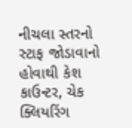નીચલા સ્તરનો સ્ટાફ જોડાવાનો હોવાથી કેશ કાઉન્ટર, ચેક ક્લિયરિંગ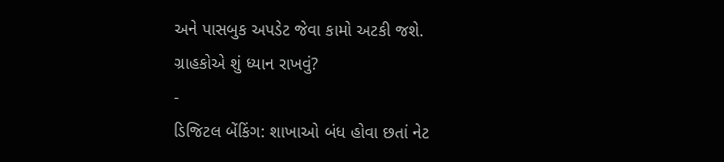અને પાસબુક અપડેટ જેવા કામો અટકી જશે.
ગ્રાહકોએ શું ધ્યાન રાખવું?
-
ડિજિટલ બેંકિંગ: શાખાઓ બંધ હોવા છતાં નેટ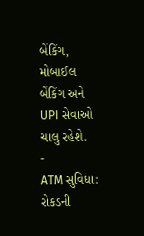બેંકિંગ, મોબાઈલ બેંકિંગ અને UPI સેવાઓ ચાલુ રહેશે.
-
ATM સુવિધા: રોકડની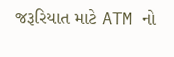જરૂરિયાત માટે ATM નો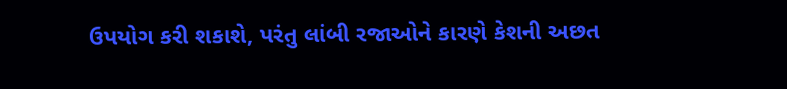ઉપયોગ કરી શકાશે, પરંતુ લાંબી રજાઓને કારણે કેશની અછત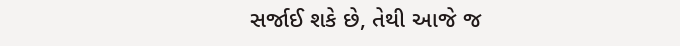સર્જાઈ શકે છે, તેથી આજે જ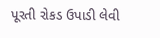પૂરતી રોકડ ઉપાડી લેવી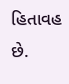હિતાવહ છે.